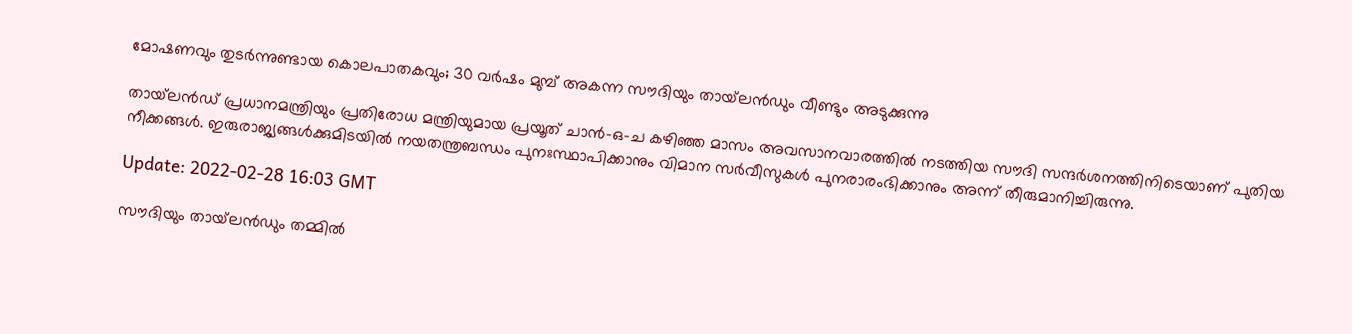മോഷണവും തുടർന്നുണ്ടായ കൊലപാതകവും; 30 വർഷം മുമ്പ് അകന്ന സൗദിയും തായ്‌ലൻഡും വീണ്ടും അടുക്കുന്നു

തായ്‌ലൻഡ് പ്രധാനമന്ത്രിയും പ്രതിരോധ മന്ത്രിയുമായ പ്രയൂത് ചാൻ-ഒ-ച കഴിഞ്ഞ മാസം അവസാനവാരത്തിൽ നടത്തിയ സൗദി സന്ദർശനത്തിനിടെയാണ് പുതിയ നീക്കങ്ങൾ. ഇരുരാജ്യങ്ങൾക്കുമിടയിൽ നയതന്ത്രബന്ധം പുനഃസ്ഥാപിക്കാനും വിമാന സർവീസുകൾ പുനരാരംഭിക്കാനും അന്ന് തീരുമാനിച്ചിരുന്നു.

Update: 2022-02-28 16:03 GMT

സൗദിയും തായ്‌ലൻഡും തമ്മിൽ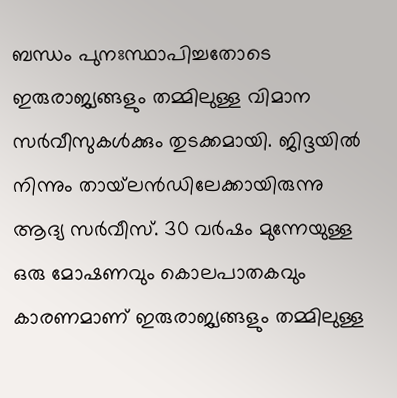ബന്ധം പുനഃസ്ഥാപിച്ചതോടെ ഇരുരാജ്യങ്ങളും തമ്മിലുള്ള വിമാന സർവീസുകൾക്കും തുടക്കമായി. ജിദ്ദയിൽ നിന്നും തായ്‌ലൻഡിലേക്കായിരുന്നു ആദ്യ സർവീസ്. 30 വർഷം മുന്നേയുള്ള ഒരു മോഷണവും കൊലപാതകവും കാരണമാണ് ഇരുരാജ്യങ്ങളും തമ്മിലുള്ള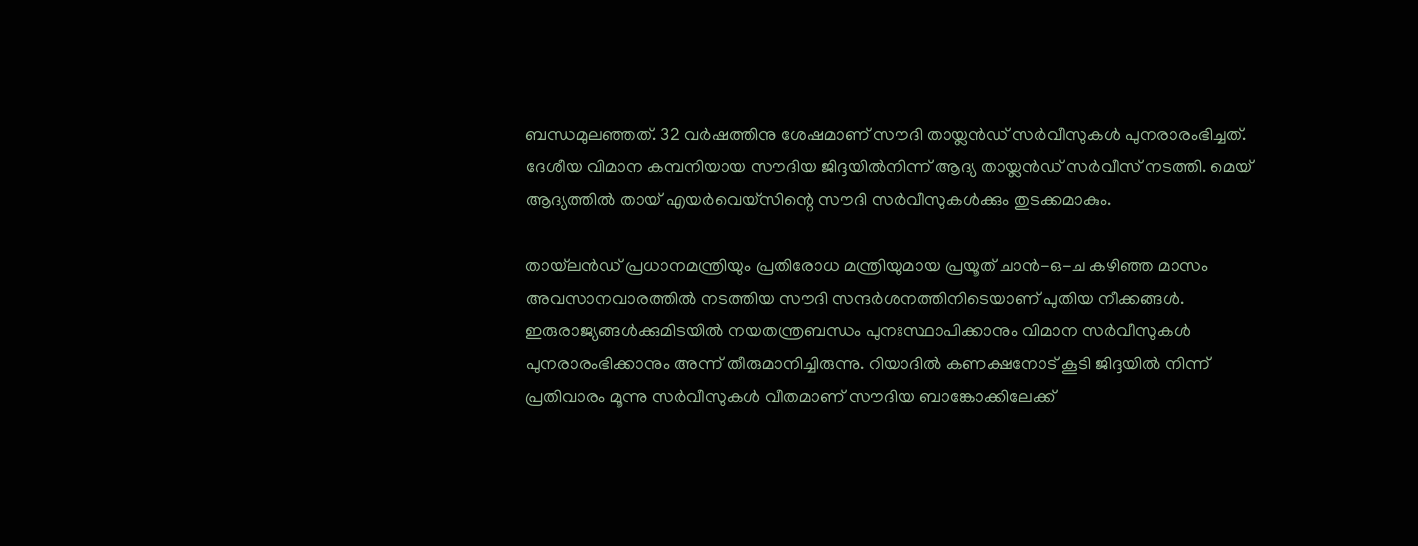ബന്ധമുലഞ്ഞത്. 32 വർഷത്തിനു ശേഷമാണ് സൗദി തായ്ലൻഡ് സർവീസുകൾ പുനരാരംഭിച്ചത്. ദേശീയ വിമാന കമ്പനിയായ സൗദിയ ജിദ്ദയിൽനിന്ന് ആദ്യ തായ്ലൻഡ് സർവീസ് നടത്തി. മെയ് ആദ്യത്തിൽ തായ് എയർവെയ്സിന്റെ സൗദി സർവീസുകൾക്കും തുടക്കമാകും.

തായ്‌ലൻഡ് പ്രധാനമന്ത്രിയും പ്രതിരോധ മന്ത്രിയുമായ പ്രയൂത് ചാൻ-ഒ-ച കഴിഞ്ഞ മാസം അവസാനവാരത്തിൽ നടത്തിയ സൗദി സന്ദർശനത്തിനിടെയാണ് പുതിയ നീക്കങ്ങൾ. ഇരുരാജ്യങ്ങൾക്കുമിടയിൽ നയതന്ത്രബന്ധം പുനഃസ്ഥാപിക്കാനും വിമാന സർവീസുകൾ പുനരാരംഭിക്കാനും അന്ന് തീരുമാനിച്ചിരുന്നു. റിയാദിൽ കണക്ഷനോട് കൂടി ജിദ്ദയിൽ നിന്ന് പ്രതിവാരം മൂന്നു സർവീസുകൾ വീതമാണ് സൗദിയ ബാങ്കോക്കിലേക്ക്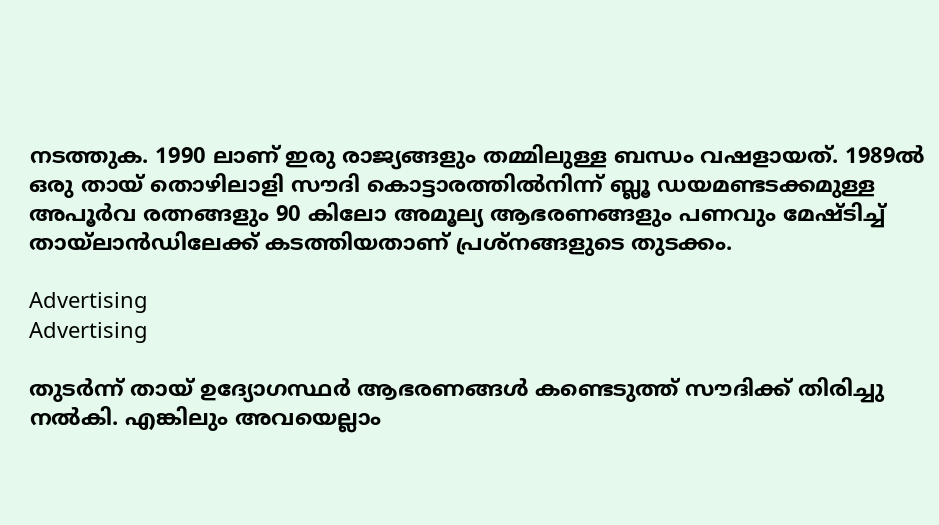നടത്തുക. 1990 ലാണ് ഇരു രാജ്യങ്ങളും തമ്മിലുള്ള ബന്ധം വഷളായത്. 1989ൽ ഒരു തായ് തൊഴിലാളി സൗദി കൊട്ടാരത്തിൽനിന്ന് ബ്ലൂ ഡയമണ്ടടക്കമുള്ള അപൂർവ രത്നങ്ങളും 90 കിലോ അമൂല്യ ആഭരണങ്ങളും പണവും മേഷ്ടിച്ച് തായ്ലാൻഡിലേക്ക് കടത്തിയതാണ് പ്രശ്‌നങ്ങളുടെ തുടക്കം.

Advertising
Advertising

തുടർന്ന് തായ് ഉദ്യോഗസ്ഥർ ആഭരണങ്ങൾ കണ്ടെടുത്ത് സൗദിക്ക് തിരിച്ചു നൽകി. എങ്കിലും അവയെല്ലാം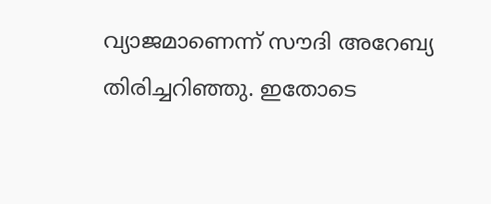വ്യാജമാണെന്ന് സൗദി അറേബ്യ തിരിച്ചറിഞ്ഞു. ഇതോടെ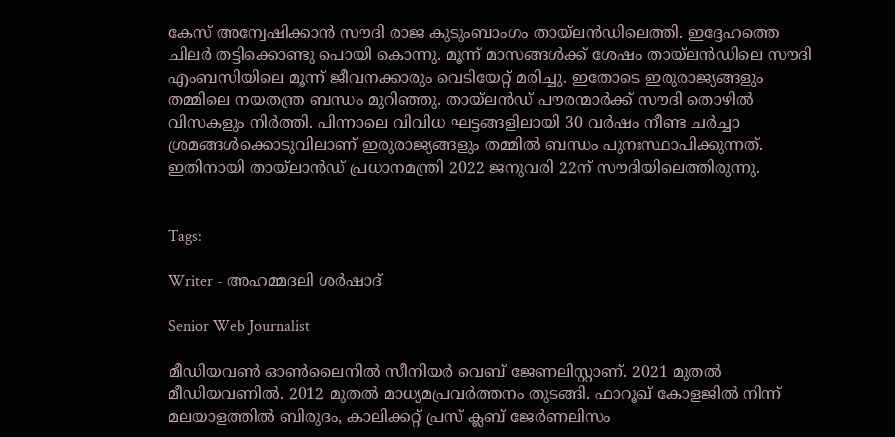കേസ് അന്വേഷിക്കാൻ സൗദി രാജ കുടുംബാംഗം തായ്‌ലൻഡിലെത്തി. ഇദ്ദേഹത്തെ ചിലർ തട്ടിക്കൊണ്ടു പൊയി കൊന്നു. മൂന്ന് മാസങ്ങൾക്ക് ശേഷം തായ്‌ലൻഡിലെ സൗദി എംബസിയിലെ മൂന്ന് ജീവനക്കാരും വെടിയേറ്റ് മരിച്ചു. ഇതോടെ ഇരുരാജ്യങ്ങളും തമ്മിലെ നയതന്ത്ര ബന്ധം മുറിഞ്ഞു. തായ്‌ലൻഡ് പൗരന്മാർക്ക് സൗദി തൊഴിൽ വിസകളും നിർത്തി. പിന്നാലെ വിവിധ ഘട്ടങ്ങളിലായി 30 വർഷം നീണ്ട ചർച്ചാ ശ്രമങ്ങൾക്കൊടുവിലാണ് ഇരുരാജ്യങ്ങളും തമ്മിൽ ബന്ധം പുനഃസ്ഥാപിക്കുന്നത്. ഇതിനായി തായ്‌ലാൻഡ് പ്രധാനമന്ത്രി 2022 ജനുവരി 22ന് സൗദിയിലെത്തിരുന്നു.


Tags:

Writer - അഹമ്മദലി ശര്‍ഷാദ്

Senior Web Journalist

മീഡിയവൺ ഓൺലൈനിൽ സീനിയർ വെബ് ജേണലിസ്റ്റാണ്. 2021 മുതൽ മീഡിയവണിൽ. 2012 മുതൽ മാധ്യമപ്രവർത്തനം തുടങ്ങി. ഫാറൂഖ് കോളജിൽ നിന്ന് മലയാളത്തിൽ ബിരുദം, കാലിക്കറ്റ് പ്രസ് ക്ലബ് ജേർണലിസം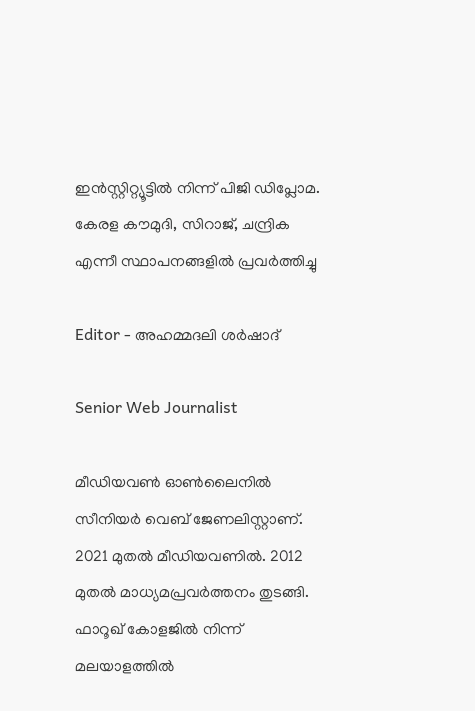ഇൻസ്റ്റിറ്റ്യൂട്ടിൽ നിന്ന് പിജി ഡിപ്ലോമ. കേരള കൗമുദി, സിറാജ്, ചന്ദ്രിക എന്നീ സ്ഥാപനങ്ങളിൽ പ്രവർത്തിച്ചു

Editor - അഹമ്മദലി ശര്‍ഷാദ്

Senior Web Journalist

മീഡിയവൺ ഓൺലൈനിൽ സീനിയർ വെബ് ജേണലിസ്റ്റാണ്. 2021 മുതൽ മീഡിയവണിൽ. 2012 മുതൽ മാധ്യമപ്രവർത്തനം തുടങ്ങി. ഫാറൂഖ് കോളജിൽ നിന്ന് മലയാളത്തിൽ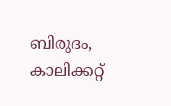ബിരുദം, കാലിക്കറ്റ്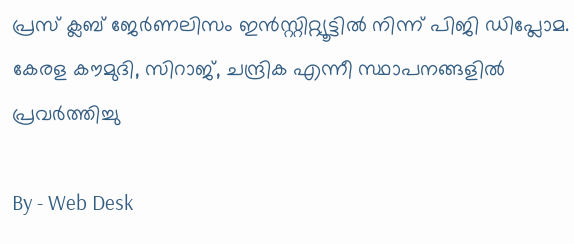പ്രസ് ക്ലബ് ജേർണലിസം ഇൻസ്റ്റിറ്റ്യൂട്ടിൽ നിന്ന് പിജി ഡിപ്ലോമ. കേരള കൗമുദി, സിറാജ്, ചന്ദ്രിക എന്നീ സ്ഥാപനങ്ങളിൽ പ്രവർത്തിച്ചു

By - Web Desk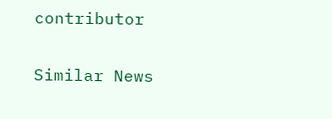contributor

Similar News